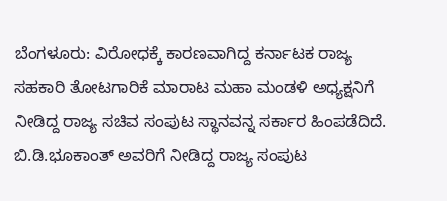ಬೆಂಗಳೂರು: ವಿರೋಧಕ್ಕೆ ಕಾರಣವಾಗಿದ್ದ ಕರ್ನಾಟಕ ರಾಜ್ಯ ಸಹಕಾರಿ ತೋಟಗಾರಿಕೆ ಮಾರಾಟ ಮಹಾ ಮಂಡಳಿ ಅಧ್ಯಕ್ಷನಿಗೆ ನೀಡಿದ್ದ ರಾಜ್ಯ ಸಚಿವ ಸಂಪುಟ ಸ್ಥಾನವನ್ನ ಸರ್ಕಾರ ಹಿಂಪಡೆದಿದೆ.
ಬಿ.ಡಿ.ಭೂಕಾಂತ್ ಅವರಿಗೆ ನೀಡಿದ್ದ ರಾಜ್ಯ ಸಂಪುಟ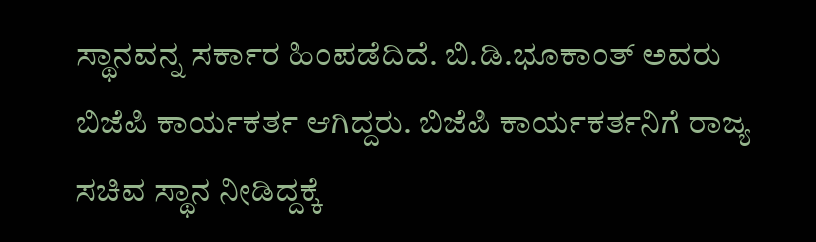ಸ್ಥಾನವನ್ನ ಸರ್ಕಾರ ಹಿಂಪಡೆದಿದೆ. ಬಿ.ಡಿ.ಭೂಕಾಂತ್ ಅವರು ಬಿಜೆಪಿ ಕಾರ್ಯಕರ್ತ ಆಗಿದ್ದರು. ಬಿಜೆಪಿ ಕಾರ್ಯಕರ್ತನಿಗೆ ರಾಜ್ಯ ಸಚಿವ ಸ್ಥಾನ ನೀಡಿದ್ದಕ್ಕೆ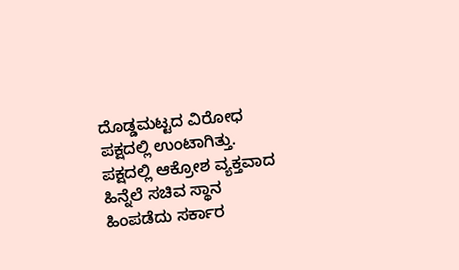ದೊಡ್ಡಮಟ್ಟದ ವಿರೋಧ ಪಕ್ಷದಲ್ಲಿ ಉಂಟಾಗಿತ್ತು. ಪಕ್ಷದಲ್ಲಿ ಆಕ್ರೋಶ ವ್ಯಕ್ತವಾದ ಹಿನ್ನೆಲೆ ಸಚಿವ ಸ್ಥಾನ ಹಿಂಪಡೆದು ಸರ್ಕಾರ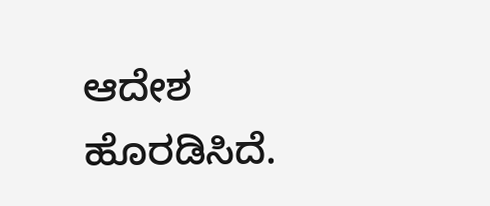ಆದೇಶ ಹೊರಡಿಸಿದೆ.